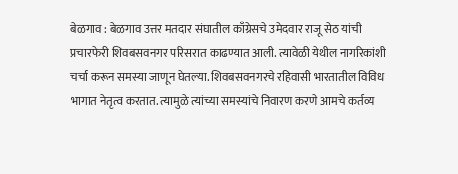बेळगाव : बेळगाव उत्तर मतदार संघातील काँग्रेसचे उमेदवार राजू सेठ यांची प्रचारफेरी शिवबसवनगर परिसरात काढण्यात आली. त्यावेळी येथील नागरिकांशी चर्चा करून समस्या जाणून घेतल्या. शिवबसवनगरचे रहिवासी भारतातील विविध भागात नेतृत्व करतात. त्यामुळे त्यांच्या समस्यांचे निवारण करणे आमचे कर्तव्य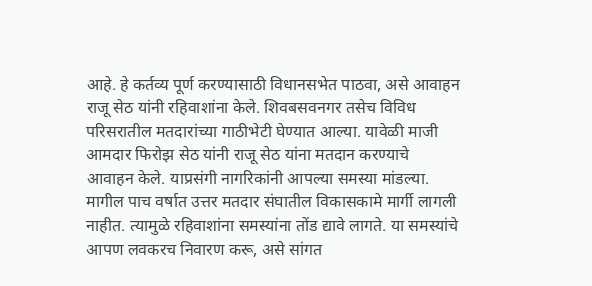आहे. हे कर्तव्य पूर्ण करण्यासाठी विधानसभेत पाठवा, असे आवाहन राजू सेठ यांनी रहिवाशांना केले. शिवबसवनगर तसेच विविध परिसरातील मतदारांच्या गाठीभेटी घेण्यात आल्या. यावेळी माजी आमदार फिरोझ सेठ यांनी राजू सेठ यांना मतदान करण्याचे आवाहन केले. याप्रसंगी नागरिकांनी आपल्या समस्या मांडल्या. मागील पाच वर्षात उत्तर मतदार संघातील विकासकामे मार्गी लागली नाहीत. त्यामुळे रहिवाशांना समस्यांना तोंड द्यावे लागते. या समस्यांचे आपण लवकरच निवारण करू, असे सांगत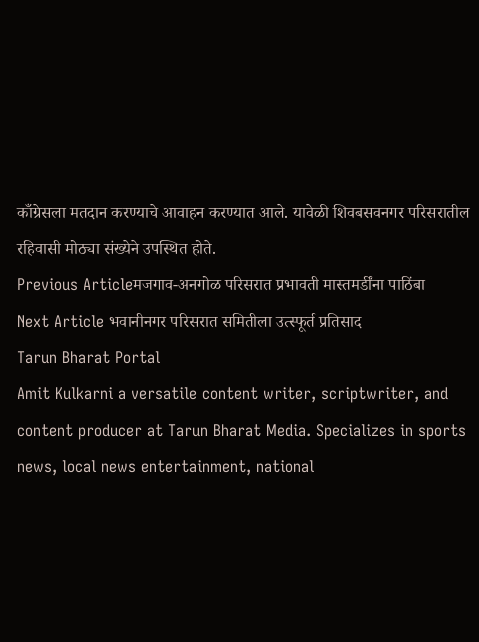काँग्रेसला मतदान करण्याचे आवाहन करण्यात आले. यावेळी शिवबसवनगर परिसरातील रहिवासी मोठ्या संख्येने उपस्थित होते.
Previous Articleमजगाव-अनगोळ परिसरात प्रभावती मास्तमर्डींना पाठिंबा
Next Article भवानीनगर परिसरात समितीला उत्स्फूर्त प्रतिसाद
Tarun Bharat Portal
Amit Kulkarni a versatile content writer, scriptwriter, and content producer at Tarun Bharat Media. Specializes in sports news, local news entertainment, national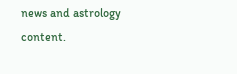news and astrology content.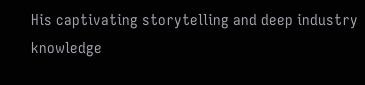His captivating storytelling and deep industry knowledge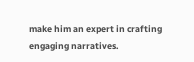make him an expert in crafting engaging narratives.